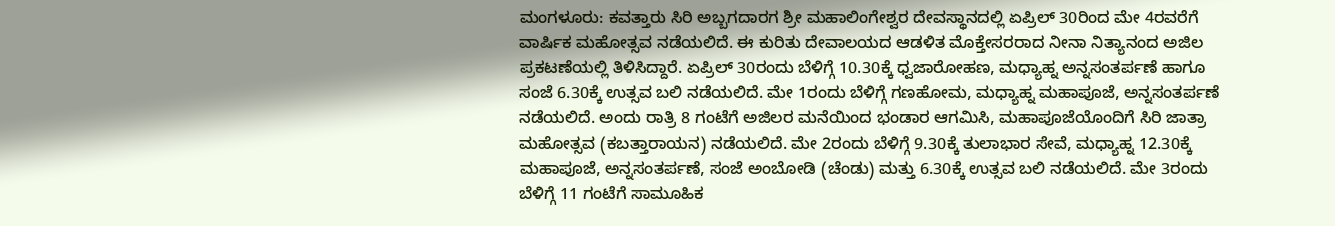ಮಂಗಳೂರು: ಕವತ್ತಾರು ಸಿರಿ ಅಬ್ಬಗದಾರಗ ಶ್ರೀ ಮಹಾಲಿಂಗೇಶ್ವರ ದೇವಸ್ಥಾನದಲ್ಲಿ ಏಪ್ರಿಲ್ 30ರಿಂದ ಮೇ 4ರವರೆಗೆ ವಾರ್ಷಿಕ ಮಹೋತ್ಸವ ನಡೆಯಲಿದೆ. ಈ ಕುರಿತು ದೇವಾಲಯದ ಆಡಳಿತ ಮೊಕ್ತೇಸರರಾದ ನೀನಾ ನಿತ್ಯಾನಂದ ಅಜಿಲ ಪ್ರಕಟಣೆಯಲ್ಲಿ ತಿಳಿಸಿದ್ದಾರೆ. ಏಪ್ರಿಲ್ 30ರಂದು ಬೆಳಿಗ್ಗೆ 10.30ಕ್ಕೆ ಧ್ವಜಾರೋಹಣ, ಮಧ್ಯಾಹ್ನ ಅನ್ನಸಂತರ್ಪಣೆ ಹಾಗೂ ಸಂಜೆ 6.30ಕ್ಕೆ ಉತ್ಸವ ಬಲಿ ನಡೆಯಲಿದೆ. ಮೇ 1ರಂದು ಬೆಳಿಗ್ಗೆ ಗಣಹೋಮ, ಮಧ್ಯಾಹ್ನ ಮಹಾಪೂಜೆ, ಅನ್ನಸಂತರ್ಪಣೆ ನಡೆಯಲಿದೆ. ಅಂದು ರಾತ್ರಿ 8 ಗಂಟೆಗೆ ಅಜಿಲರ ಮನೆಯಿಂದ ಭಂಡಾರ ಆಗಮಿಸಿ, ಮಹಾಪೂಜೆಯೊಂದಿಗೆ ಸಿರಿ ಜಾತ್ರಾ ಮಹೋತ್ಸವ (ಕಬತ್ತಾರಾಯನ) ನಡೆಯಲಿದೆ. ಮೇ 2ರಂದು ಬೆಳಿಗ್ಗೆ 9.30ಕ್ಕೆ ತುಲಾಭಾರ ಸೇವೆ, ಮಧ್ಯಾಹ್ನ 12.30ಕ್ಕೆ ಮಹಾಪೂಜೆ, ಅನ್ನಸಂತರ್ಪಣೆ, ಸಂಜೆ ಅಂಬೋಡಿ (ಚೆಂಡು) ಮತ್ತು 6.30ಕ್ಕೆ ಉತ್ಸವ ಬಲಿ ನಡೆಯಲಿದೆ. ಮೇ 3ರಂದು ಬೆಳಿಗ್ಗೆ 11 ಗಂಟೆಗೆ ಸಾಮೂಹಿಕ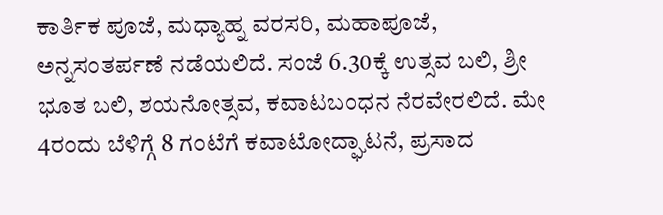ಕಾರ್ತಿಕ ಪೂಜೆ, ಮಧ್ಯಾಹ್ನ ವರಸರಿ, ಮಹಾಪೂಜೆ, ಅನ್ನಸಂತರ್ಪಣೆ ನಡೆಯಲಿದೆ. ಸಂಜೆ 6.30ಕ್ಕೆ ಉತ್ಸವ ಬಲಿ, ಶ್ರೀ ಭೂತ ಬಲಿ, ಶಯನೋತ್ಸವ, ಕವಾಟಬಂಧನ ನೆರವೇರಲಿದೆ. ಮೇ 4ರಂದು ಬೆಳಿಗ್ಗೆ 8 ಗಂಟೆಗೆ ಕವಾಟೋದ್ಘಾಟನೆ, ಪ್ರಸಾದ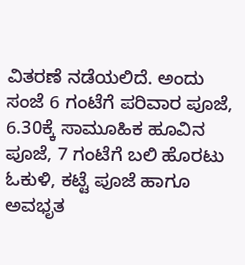ವಿತರಣೆ ನಡೆಯಲಿದೆ. ಅಂದು ಸಂಜೆ 6 ಗಂಟೆಗೆ ಪರಿವಾರ ಪೂಜೆ, 6.30ಕ್ಕೆ ಸಾಮೂಹಿಕ ಹೂವಿನ ಪೂಜೆ, 7 ಗಂಟೆಗೆ ಬಲಿ ಹೊರಟು ಓಕುಳಿ, ಕಟ್ಟೆ ಪೂಜೆ ಹಾಗೂ ಅವಭೃತ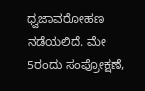ಧ್ವಜಾವರೋಹಣ ನಡೆಯಲಿದೆ. ಮೇ 5ರಂದು ಸಂಪ್ರೋಕ್ಷಣೆ,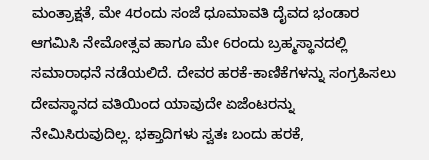ಮಂತ್ರಾಕ್ಷತೆ, ಮೇ 4ರಂದು ಸಂಜೆ ಧೂಮಾವತಿ ದೈವದ ಭಂಡಾರ ಆಗಮಿಸಿ ನೇಮೋತ್ಸವ ಹಾಗೂ ಮೇ 6ರಂದು ಬ್ರಹ್ಮಸ್ಥಾನದಲ್ಲಿ ಸಮಾರಾಧನೆ ನಡೆಯಲಿದೆ. ದೇವರ ಹರಕೆ-ಕಾಣಿಕೆಗಳನ್ನು ಸಂಗ್ರಹಿಸಲು ದೇವಸ್ಥಾನದ ವತಿಯಿಂದ ಯಾವುದೇ ಏಜೆಂಟರನ್ನು ನೇಮಿಸಿರುವುದಿಲ್ಲ. ಭಕ್ತಾದಿಗಳು ಸ್ವತಃ ಬಂದು ಹರಕೆ,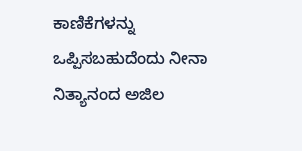ಕಾಣಿಕೆಗಳನ್ನು ಒಪ್ಪಿಸಬಹುದೆಂದು ನೀನಾ ನಿತ್ಯಾನಂದ ಅಜಿಲ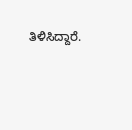ತಿಳಿಸಿದ್ದಾರೆ.